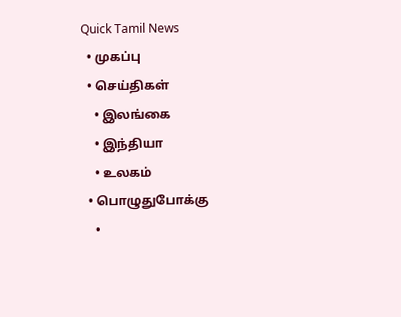Quick Tamil News
  • முகப்பு
  • செய்திகள்
    • இலங்கை
    • இந்தியா
    • உலகம்
  • பொழுதுபோக்கு
    •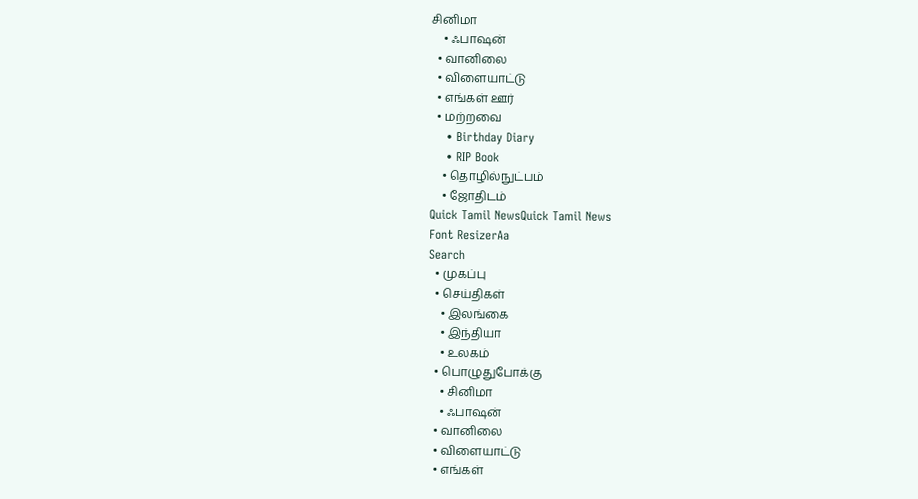சினிமா
    • ஃபாஷன்
  • வானிலை
  • விளையாட்டு
  • எங்கள் ஊர்
  • மற்றவை
    • Birthday Diary
    • RIP Book
    • தொழில்நுட்பம்
    • ஜோதிடம்
Quick Tamil NewsQuick Tamil News
Font ResizerAa
Search
  • முகப்பு
  • செய்திகள்
    • இலங்கை
    • இந்தியா
    • உலகம்
  • பொழுதுபோக்கு
    • சினிமா
    • ஃபாஷன்
  • வானிலை
  • விளையாட்டு
  • எங்கள்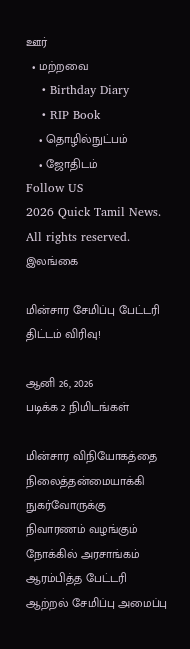ஊர்
  • மற்றவை
    • Birthday Diary
    • RIP Book
    • தொழில்நுட்பம்
    • ஜோதிடம்
Follow US
2026 Quick Tamil News. All rights reserved.
இலங்கை

மின்சார சேமிப்பு பேட்டரி திட்டம் விரிவு!

ஆனி 26, 2026
படிக்க 2 நிமிடங்கள்

மின்சார விநியோகத்தை நிலைத்தன்மையாக்கி நுகர்வோருக்கு நிவாரணம் வழங்கும் நோக்கில் அரசாங்கம் ஆரம்பித்த பேட்டரி ஆற்றல் சேமிப்பு அமைப்பு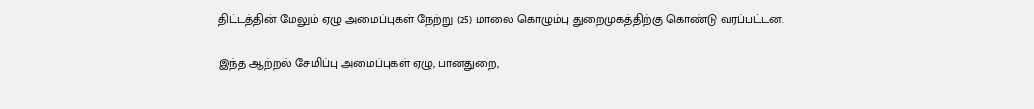திட்டத்தின் மேலும் ஏழு அமைப்புகள் நேற்று (25) மாலை கொழும்பு துறைமுகத்திற்கு கொண்டு வரப்பட்டன.

இந்த ஆற்றல் சேமிப்பு அமைப்புகள் ஏழு, பானதுறை,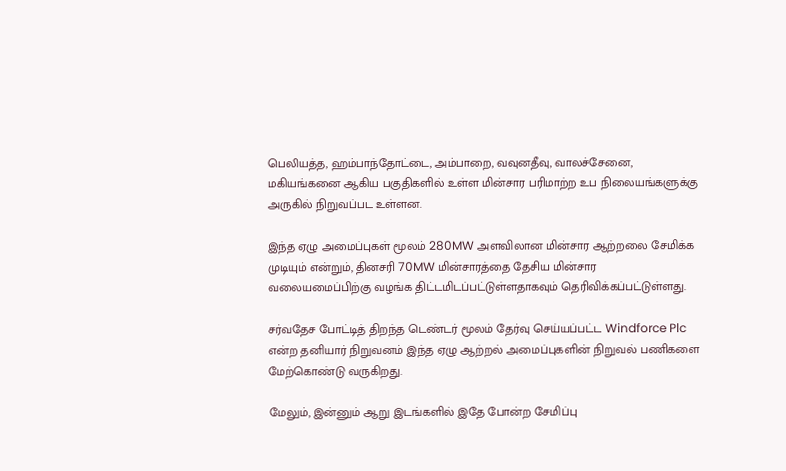பெலியத்த, ஹம்பாந்தோட்டை, அம்பாறை, வவுனதீவு, வாலச்சேனை, மகியங்கனை ஆகிய பகுதிகளில் உள்ள மின்சார பரிமாற்ற உப நிலையங்களுக்கு அருகில் நிறுவப்பட உள்ளன.

இந்த ஏழு அமைப்புகள் மூலம் 280MW அளவிலான மின்சார ஆற்றலை சேமிக்க முடியும் என்றும், தினசரி 70MW மின்சாரத்தை தேசிய மின்சார வலையமைப்பிற்கு வழங்க திட்டமிடப்பட்டுள்ளதாகவும் தெரிவிக்கப்பட்டுள்ளது.

சர்வதேச போட்டித் திறந்த டெண்டர் மூலம் தேர்வு செய்யப்பட்ட Windforce Plc என்ற தனியார் நிறுவனம் இந்த ஏழு ஆற்றல் அமைப்புகளின் நிறுவல் பணிகளை மேற்கொண்டு வருகிறது.

மேலும், இன்னும் ஆறு இடங்களில் இதே போன்ற சேமிப்பு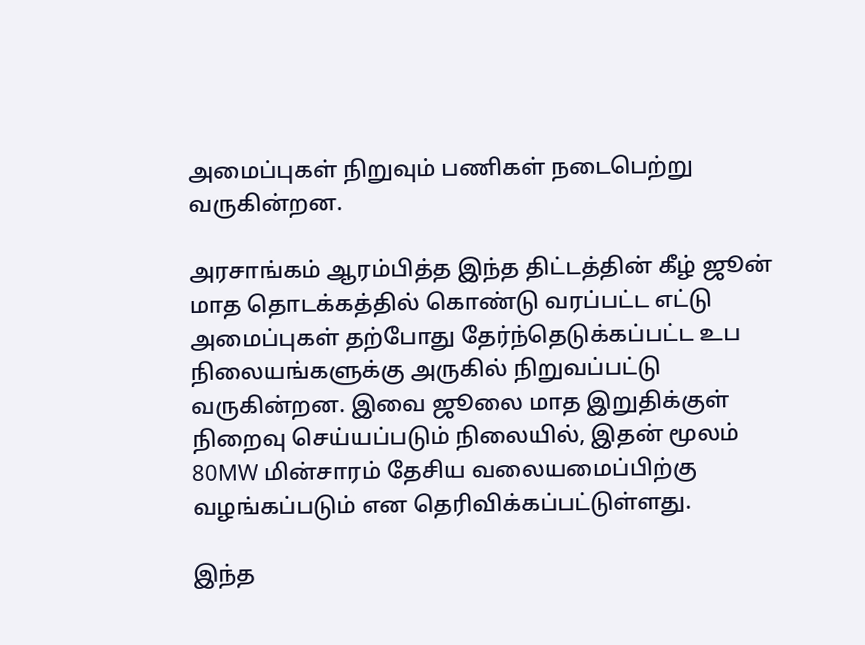அமைப்புகள் நிறுவும் பணிகள் நடைபெற்று வருகின்றன.

அரசாங்கம் ஆரம்பித்த இந்த திட்டத்தின் கீழ் ஜூன் மாத தொடக்கத்தில் கொண்டு வரப்பட்ட எட்டு அமைப்புகள் தற்போது தேர்ந்தெடுக்கப்பட்ட உப நிலையங்களுக்கு அருகில் நிறுவப்பட்டு வருகின்றன. இவை ஜூலை மாத இறுதிக்குள் நிறைவு செய்யப்படும் நிலையில், இதன் மூலம் 80MW மின்சாரம் தேசிய வலையமைப்பிற்கு வழங்கப்படும் என தெரிவிக்கப்பட்டுள்ளது.

இந்த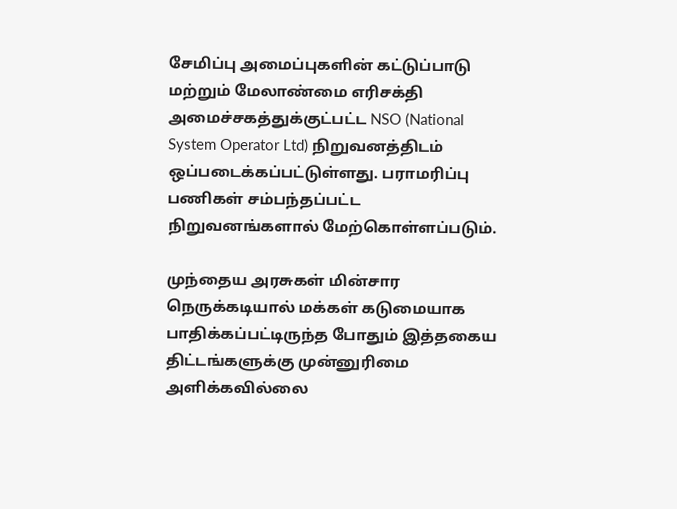சேமிப்பு அமைப்புகளின் கட்டுப்பாடு மற்றும் மேலாண்மை எரிசக்தி அமைச்சகத்துக்குட்பட்ட NSO (National System Operator Ltd) நிறுவனத்திடம் ஒப்படைக்கப்பட்டுள்ளது. பராமரிப்பு பணிகள் சம்பந்தப்பட்ட நிறுவனங்களால் மேற்கொள்ளப்படும்.

முந்தைய அரசுகள் மின்சார நெருக்கடியால் மக்கள் கடுமையாக பாதிக்கப்பட்டிருந்த போதும் இத்தகைய திட்டங்களுக்கு முன்னுரிமை அளிக்கவில்லை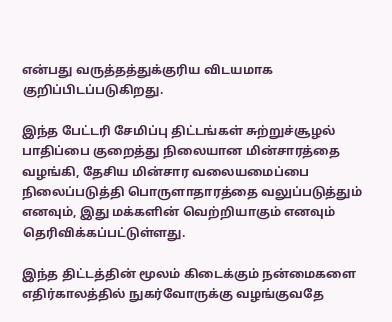என்பது வருத்தத்துக்குரிய விடயமாக குறிப்பிடப்படுகிறது.

இந்த பேட்டரி சேமிப்பு திட்டங்கள் சுற்றுச்சூழல் பாதிப்பை குறைத்து நிலையான மின்சாரத்தை வழங்கி, தேசிய மின்சார வலையமைப்பை நிலைப்படுத்தி பொருளாதாரத்தை வலுப்படுத்தும் எனவும், இது மக்களின் வெற்றியாகும் எனவும் தெரிவிக்கப்பட்டுள்ளது.

இந்த திட்டத்தின் மூலம் கிடைக்கும் நன்மைகளை எதிர்காலத்தில் நுகர்வோருக்கு வழங்குவதே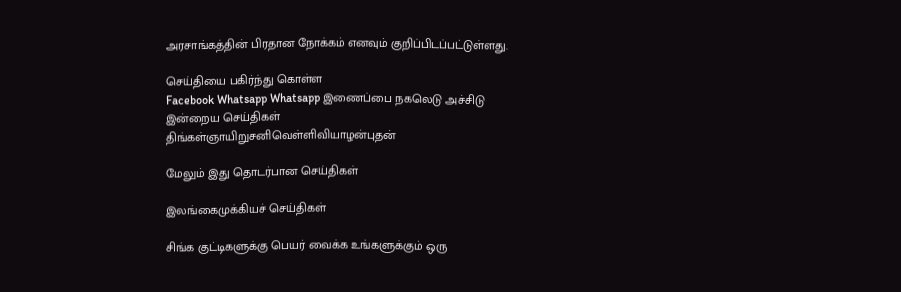அரசாங்கத்தின் பிரதான நோக்கம் எனவும் குறிப்பிடப்பட்டுள்ளது.

செய்தியை பகிர்ந்து கொள்ள
Facebook Whatsapp Whatsapp இணைப்பை நகலெடு அச்சிடு
இன்றைய செய்திகள்
திங்கள்ஞாயிறுசனிவெள்ளிவியாழன்புதன்

மேலும் இது தொடர்பான செய்திகள்

இலங்கைமுக்கியச் செய்திகள்

சிங்க குட்டிகளுக்கு பெயர் வைக்க உங்களுக்கும் ஒரு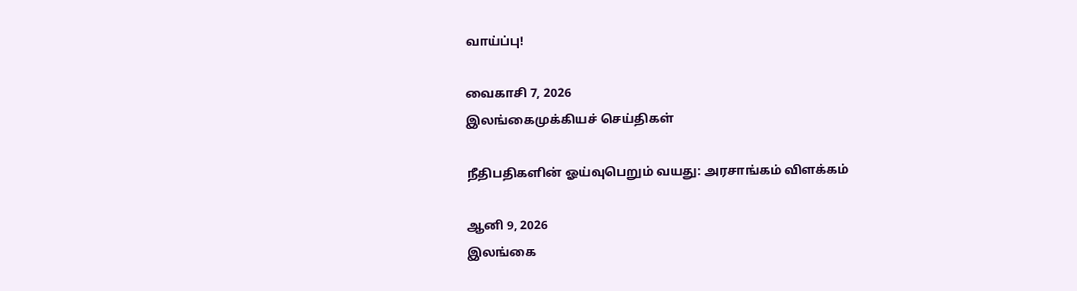வாய்ப்பு!

வைகாசி 7, 2026
இலங்கைமுக்கியச் செய்திகள்

நீதிபதிகளின் ஓய்வுபெறும் வயது: அரசாங்கம் விளக்கம்

ஆனி 9, 2026
இலங்கை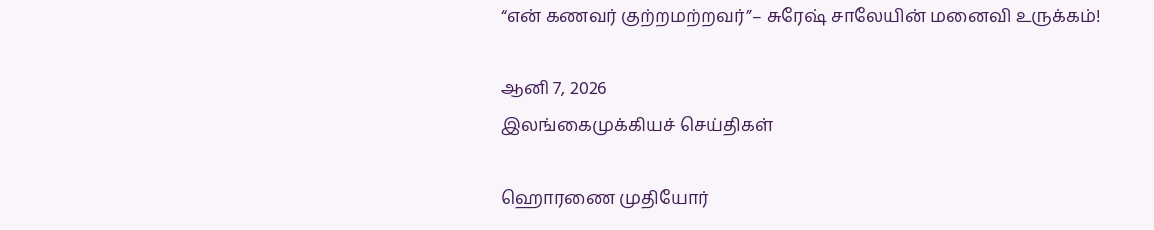“என் கணவர் குற்றமற்றவர்”– சுரேஷ் சாலேயின் மனைவி உருக்கம்!

ஆனி 7, 2026
இலங்கைமுக்கியச் செய்திகள்

ஹொரணை முதியோர்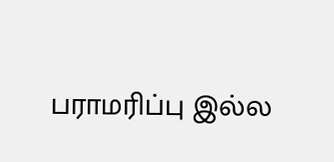பராமரிப்பு இல்ல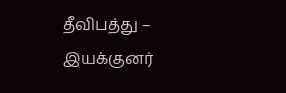தீவிபத்து – இயக்குனர்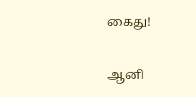கைது!

ஆனி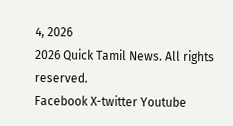4, 2026
2026 Quick Tamil News. All rights reserved.
Facebook X-twitter Youtube